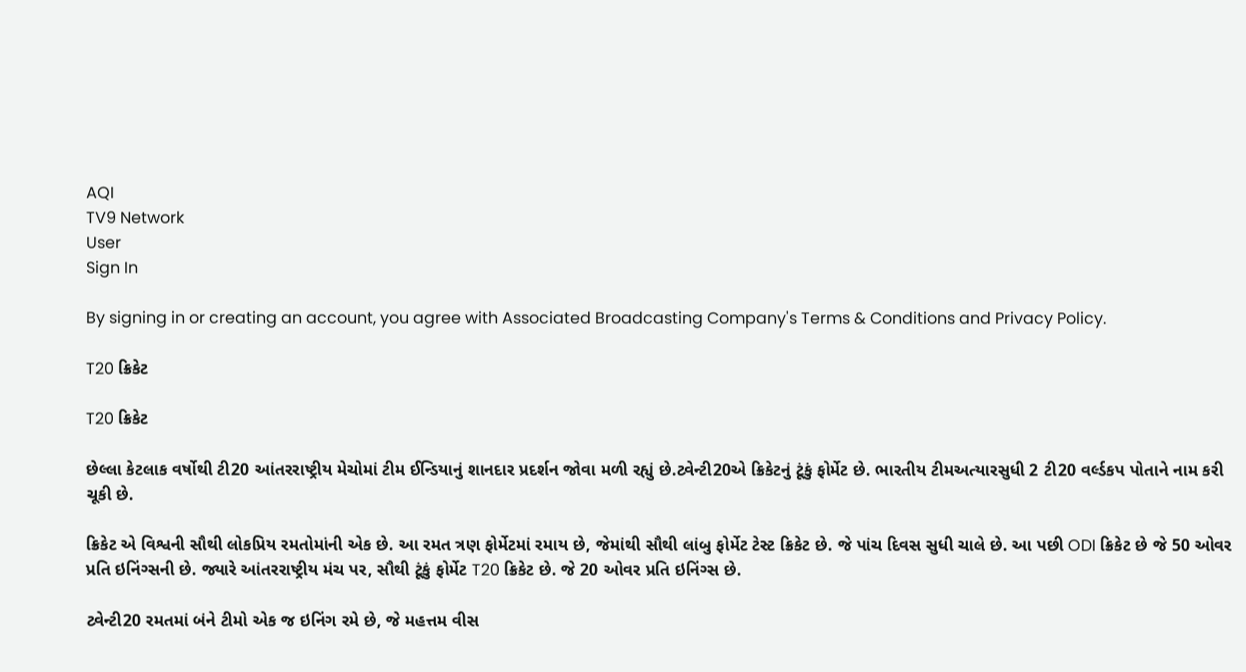AQI
TV9 Network
User
Sign In

By signing in or creating an account, you agree with Associated Broadcasting Company's Terms & Conditions and Privacy Policy.

T20 ક્રિકેટ

T20 ક્રિકેટ

છેલ્લા કેટલાક વર્ષોથી ટી20 આંતરરાષ્ટ્રીય મેચોમાં ટીમ ઈન્ડિયાનું શાનદાર પ્રદર્શન જોવા મળી રહ્યું છે.ટ્વેન્ટી20એ ક્રિકેટનું ટૂંકું ફોર્મેટ છે. ભારતીય ટીમઅત્યારસુધી 2 ટી20 વર્લ્ડકપ પોતાને નામ કરી ચૂકી છે.

ક્રિકેટ એ વિશ્વની સૌથી લોકપ્રિય રમતોમાંની એક છે. આ રમત ત્રણ ફોર્મેટમાં રમાય છે, જેમાંથી સૌથી લાંબુ ફોર્મેટ ટેસ્ટ ક્રિકેટ છે. જે પાંચ દિવસ સુધી ચાલે છે. આ પછી ODI ક્રિકેટ છે જે 50 ઓવર પ્રતિ ઇનિંગ્સની છે. જ્યારે આંતરરાષ્ટ્રીય મંચ પર, સૌથી ટૂંકું ફોર્મેટ T20 ક્રિકેટ છે. જે 20 ઓવર પ્રતિ ઇનિંગ્સ છે.

ટ્વેન્ટી20 રમતમાં બંને ટીમો એક જ ઇનિંગ રમે છે, જે મહત્તમ વીસ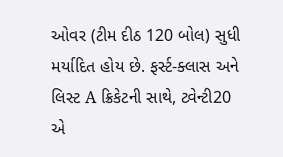ઓવર (ટીમ દીઠ 120 બોલ) સુધી મર્યાદિત હોય છે. ફર્સ્ટ-ક્લાસ અને લિસ્ટ A ક્રિકેટની સાથે, ટ્વેન્ટી20 એ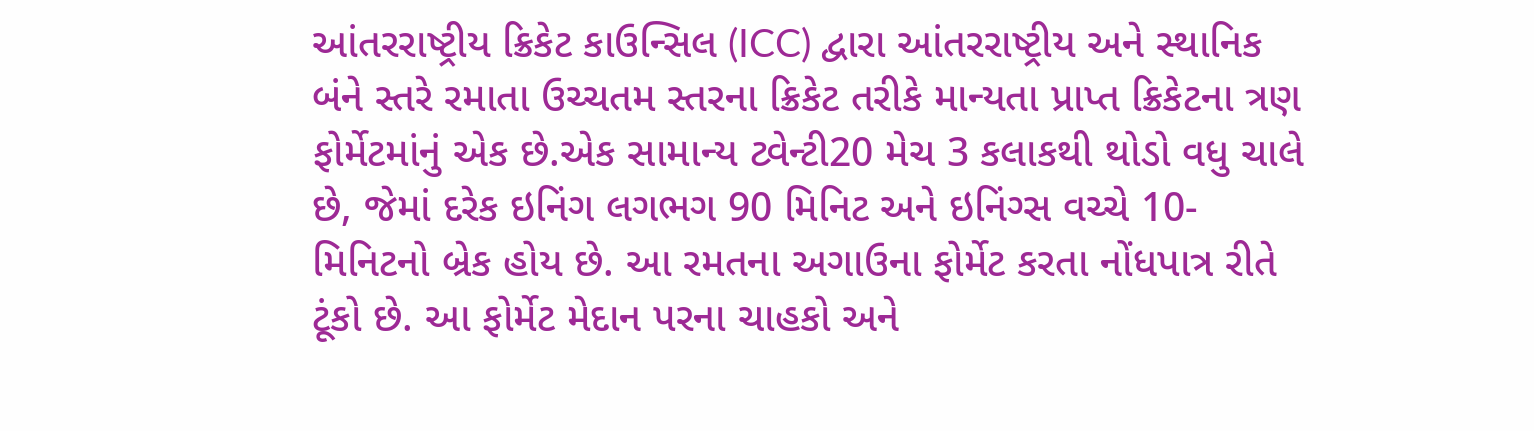આંતરરાષ્ટ્રીય ક્રિકેટ કાઉન્સિલ (ICC) દ્વારા આંતરરાષ્ટ્રીય અને સ્થાનિક બંને સ્તરે રમાતા ઉચ્ચતમ સ્તરના ક્રિકેટ તરીકે માન્યતા પ્રાપ્ત ક્રિકેટના ત્રણ ફોર્મેટમાંનું એક છે.એક સામાન્ય ટ્વેન્ટી20 મેચ 3 કલાકથી થોડો વધુ ચાલે છે, જેમાં દરેક ઇનિંગ લગભગ 90 મિનિટ અને ઇનિંગ્સ વચ્ચે 10-મિનિટનો બ્રેક હોય છે. આ રમતના અગાઉના ફોર્મેટ કરતા નોંધપાત્ર રીતે ટૂંકો છે. આ ફોર્મેટ મેદાન પરના ચાહકો અને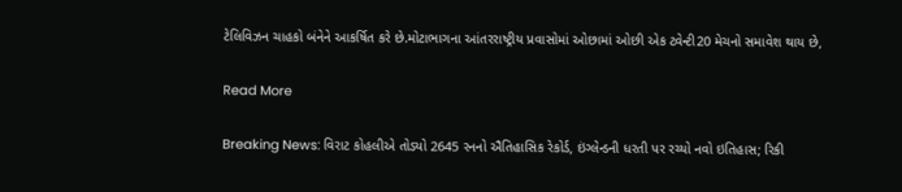ટેલિવિઝન ચાહકો બંનેને આકર્ષિત કરે છે.મોટાભાગના આંતરરાષ્ટ્રીય પ્રવાસોમાં ઓછામાં ઓછી એક ટ્વેન્ટી20 મેચનો સમાવેશ થાય છે,

Read More

Breaking News: વિરાટ કોહલીએ તોડ્યો 2645 રનનો ઐતિહાસિક રેકોર્ડ, ઇંગ્લેન્ડની ધરતી પર રચ્યો નવો ઇતિહાસ; રિકી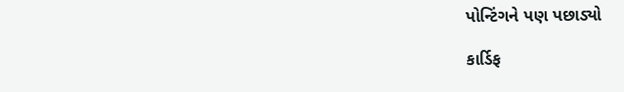પોન્ટિંગને પણ પછાડ્યો

કાર્ડિફ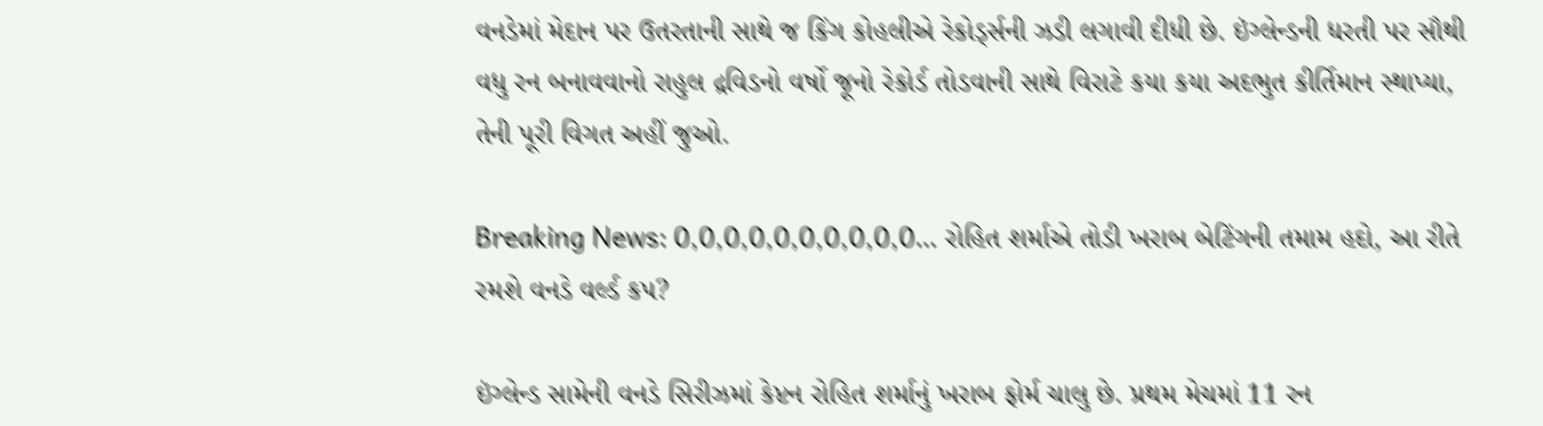વનડેમાં મેદાન પર ઉતરતાની સાથે જ કિંગ કોહલીએ રેકોર્ડ્સની ઝડી લગાવી દીધી છે. ઇંગ્લેન્ડની ધરતી પર સૌથી વધુ રન બનાવવાનો રાહુલ દ્રવિડનો વર્ષો જૂનો રેકોર્ડ તોડવાની સાથે વિરાટે કયા કયા અદભુત કીર્તિમાન સ્થાપ્યા, તેની પૂરી વિગત અહીં જુઓ.

Breaking News: 0,0,0,0,0,0,0,0,0,0… રોહિત શર્માએ તોડી ખરાબ બેટિંગની તમામ હદો, આ રીતે રમશે વનડે વર્લ્ડ કપ?

ઇંગ્લેન્ડ સામેની વનડે સિરીઝમાં કેપ્ટન રોહિત શર્માનું ખરાબ ફોર્મ ચાલુ છે. પ્રથમ મેચમાં 11 રન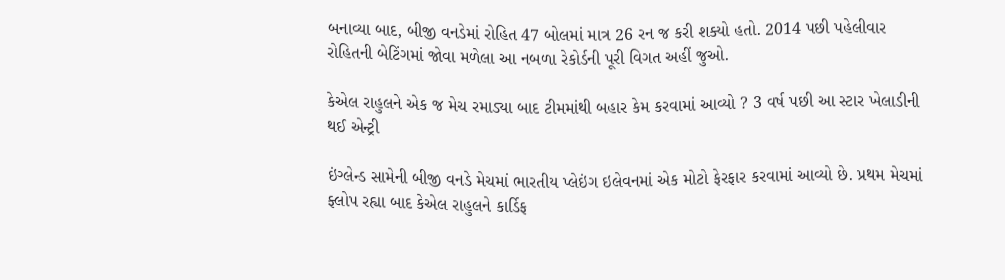બનાવ્યા બાદ, બીજી વનડેમાં રોહિત 47 બોલમાં માત્ર 26 રન જ કરી શક્યો હતો. 2014 પછી પહેલીવાર રોહિતની બેટિંગમાં જોવા મળેલા આ નબળા રેકોર્ડની પૂરી વિગત અહીં જુઓ.

કેએલ રાહુલને એક જ મેચ રમાડ્યા બાદ ટીમમાંથી બહાર કેમ કરવામાં આવ્યો ? 3 વર્ષ પછી આ સ્ટાર ખેલાડીની થઈ એન્ટ્રી

ઇંગ્લેન્ડ સામેની બીજી વનડે મેચમાં ભારતીય પ્લેઇંગ ઇલેવનમાં એક મોટો ફેરફાર કરવામાં આવ્યો છે. પ્રથમ મેચમાં ફ્લોપ રહ્યા બાદ કેએલ રાહુલને કાર્ડિફ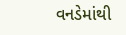વનડેમાંથી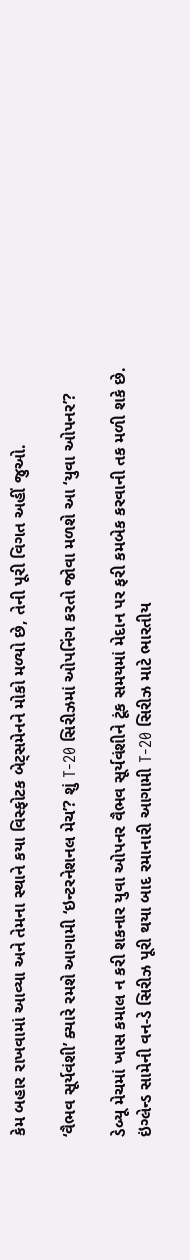કેમ બહાર રાખવામાં આવ્યા અને તેમના સ્થાને કયા વિસ્ફોટક બેટ્સમેનને મોકો મળ્યો છે, તેની પૂરી વિગત અહીં જુઓ.

‘વૈભવ સૂર્યવંશી’ ક્યારે રમશે આગામી ‘ઇન્ટરનેશનલ મેચ’? શું T-20 સિરીઝમાં ઓપનિંગ કરતો જોવા મળશે આ ‘યુવા ઓપનર’?

ડેબ્યૂ મેચમાં ખાસ કમાલ ન કરી શકનાર યુવા ઓપનર વૈભવ સૂર્યવંશીને ટૂંક સમયમાં મેદાન પર ફરી કમબેક કરવાની તક મળી શકે છે. ઇંગ્લેન્ડ સામેની વન-ડે સિરીઝ પૂરી થયા બાદ રમાનારી આગામી T-20 સિરીઝ માટે ભારતીય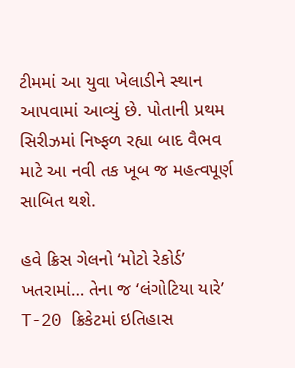ટીમમાં આ યુવા ખેલાડીને સ્થાન આપવામાં આવ્યું છે. પોતાની પ્રથમ સિરીઝમાં નિષ્ફળ રહ્યા બાદ વૈભવ માટે આ નવી તક ખૂબ જ મહત્વપૂર્ણ સાબિત થશે.

હવે ક્રિસ ગેલનો ‘મોટો રેકોર્ડ’ ખતરામાં… તેના જ ‘લંગોટિયા યારે’ T-20 ક્રિકેટમાં ઇતિહાસ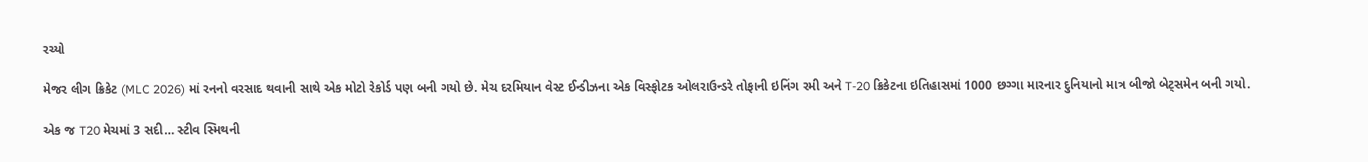રચ્યો

મેજર લીગ ક્રિકેટ (MLC 2026) માં રનનો વરસાદ થવાની સાથે એક મોટો રેકોર્ડ પણ બની ગયો છે. મેચ દરમિયાન વેસ્ટ ઈન્ડીઝના એક વિસ્ફોટક ઓલરાઉન્ડરે તોફાની ઇનિંગ રમી અને T-20 ક્રિકેટના ઇતિહાસમાં 1000 છગ્ગા મારનાર દુનિયાનો માત્ર બીજો બેટ્સમેન બની ગયો.

એક જ T20 મેચમાં 3 સદી… સ્ટીવ સ્મિથની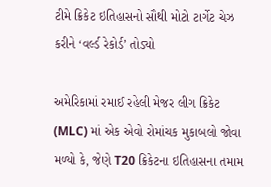ટીમે ક્રિકેટ ઇતિહાસનો સૌથી મોટો ટાર્ગેટ ચેઝ કરીને ‘વર્લ્ડ રેકોર્ડ’ તોડ્યો

અમેરિકામાં રમાઈ રહેલી મેજર લીગ ક્રિકેટ (MLC) માં એક એવો રોમાંચક મુકાબલો જોવા મળ્યો કે, જેણે T20 ક્રિકેટના ઇતિહાસના તમામ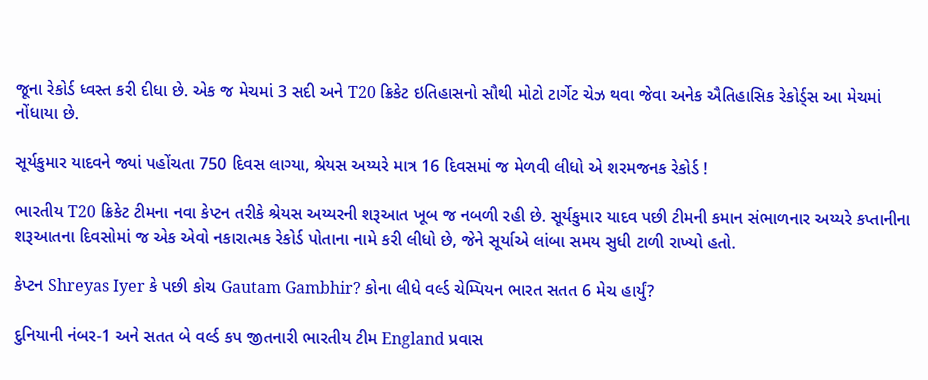જૂના રેકોર્ડ ધ્વસ્ત કરી દીધા છે. એક જ મેચમાં 3 સદી અને T20 ક્રિકેટ ઇતિહાસનો સૌથી મોટો ટાર્ગેટ ચેઝ થવા જેવા અનેક ઐતિહાસિક રેકોર્ડ્સ આ મેચમાં નોંધાયા છે.

સૂર્યકુમાર યાદવને જ્યાં પહોંચતા 750 દિવસ લાગ્યા, શ્રેયસ અય્યરે માત્ર 16 દિવસમાં જ મેળવી લીધો એ શરમજનક રેકોર્ડ !

ભારતીય T20 ક્રિકેટ ટીમના નવા કેપ્ટન તરીકે શ્રેયસ અય્યરની શરૂઆત ખૂબ જ નબળી રહી છે. સૂર્યકુમાર યાદવ પછી ટીમની કમાન સંભાળનાર અય્યરે કપ્તાનીના શરૂઆતના દિવસોમાં જ એક એવો નકારાત્મક રેકોર્ડ પોતાના નામે કરી લીધો છે, જેને સૂર્યાએ લાંબા સમય સુધી ટાળી રાખ્યો હતો.

કેપ્ટન Shreyas Iyer કે પછી કોચ Gautam Gambhir? કોના લીધે વર્લ્ડ ચેમ્પિયન ભારત સતત 6 મેચ હાર્યું?

દુનિયાની નંબર-1 અને સતત બે વર્લ્ડ કપ જીતનારી ભારતીય ટીમ England પ્રવાસ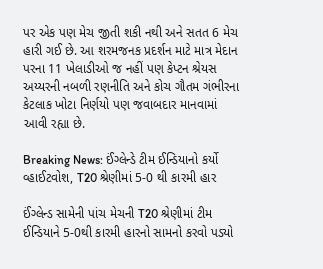પર એક પણ મેચ જીતી શકી નથી અને સતત 6 મેચ હારી ગઈ છે. આ શરમજનક પ્રદર્શન માટે માત્ર મેદાન પરના 11 ખેલાડીઓ જ નહીં પણ કેપ્ટન શ્રેયસ અય્યરની નબળી રણનીતિ અને કોચ ગૌતમ ગંભીરના કેટલાક ખોટા નિર્ણયો પણ જવાબદાર માનવામાં આવી રહ્યા છે.

Breaking News: ઈંગ્લેન્ડે ટીમ ઈન્ડિયાનો કર્યો વ્હાઈટવોશ, T20 શ્રેણીમાં 5-0 થી કારમી હાર

ઈંગ્લેન્ડ સામેની પાંચ મેચની T20 શ્રેણીમાં ટીમ ઈન્ડિયાને 5-0થી કારમી હારનો સામનો કરવો પડ્યો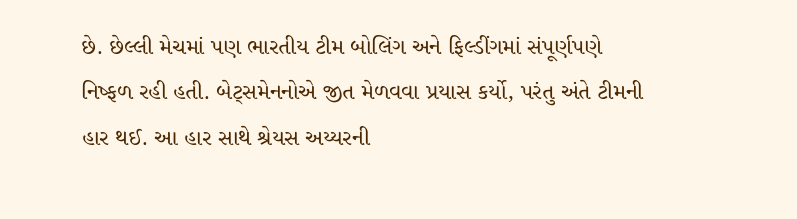છે. છેલ્લી મેચમાં પણ ભારતીય ટીમ બોલિંગ અને ફિલ્ડીંગમાં સંપૂર્ણપણે નિષ્ફળ રહી હતી. બેટ્સમેનનોએ જીત મેળવવા પ્રયાસ કર્યો, પરંતુ અંતે ટીમની હાર થઈ. આ હાર સાથે શ્રેયસ અય્યરની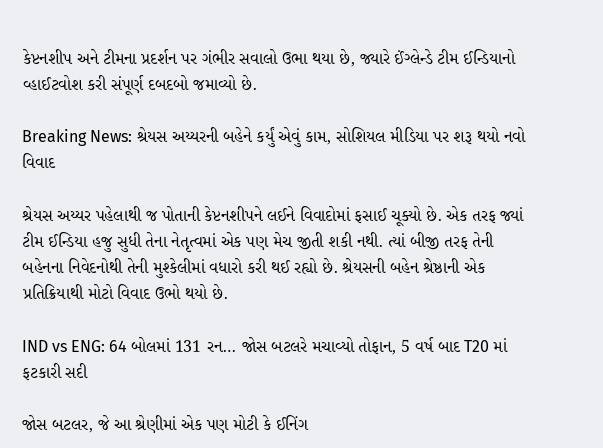કેપ્ટનશીપ અને ટીમના પ્રદર્શન પર ગંભીર સવાલો ઉભા થયા છે, જ્યારે ઈંગ્લેન્ડે ટીમ ઈન્ડિયાનો વ્હાઈટવોશ કરી સંપૂર્ણ દબદબો જમાવ્યો છે.

Breaking News: શ્રેયસ અય્યરની બહેને કર્યું એવું કામ, સોશિયલ મીડિયા પર શરૂ થયો નવો વિવાદ

શ્રેયસ અય્યર પહેલાથી જ પોતાની કેપ્ટનશીપને લઈને વિવાદોમાં ફસાઈ ચૂક્યો છે. એક તરફ જ્યાં ટીમ ઈન્ડિયા હજુ સુધી તેના નેતૃત્વમાં એક પણ મેચ જીતી શકી નથી. ત્યાં બીજી તરફ તેની બહેનના નિવેદનોથી તેની મુશ્કેલીમાં વધારો કરી થઈ રહ્યો છે. શ્રેયસની બહેન શ્રેષ્ઠાની એક પ્રતિક્રિયાથી મોટો વિવાદ ઉભો થયો છે.

IND vs ENG: 64 બોલમાં 131 રન… જોસ બટલરે મચાવ્યો તોફાન, 5 વર્ષ બાદ T20 માં ફટકારી સદી

જોસ બટલર, જે આ શ્રેણીમાં એક પણ મોટી કે ઈનિંગ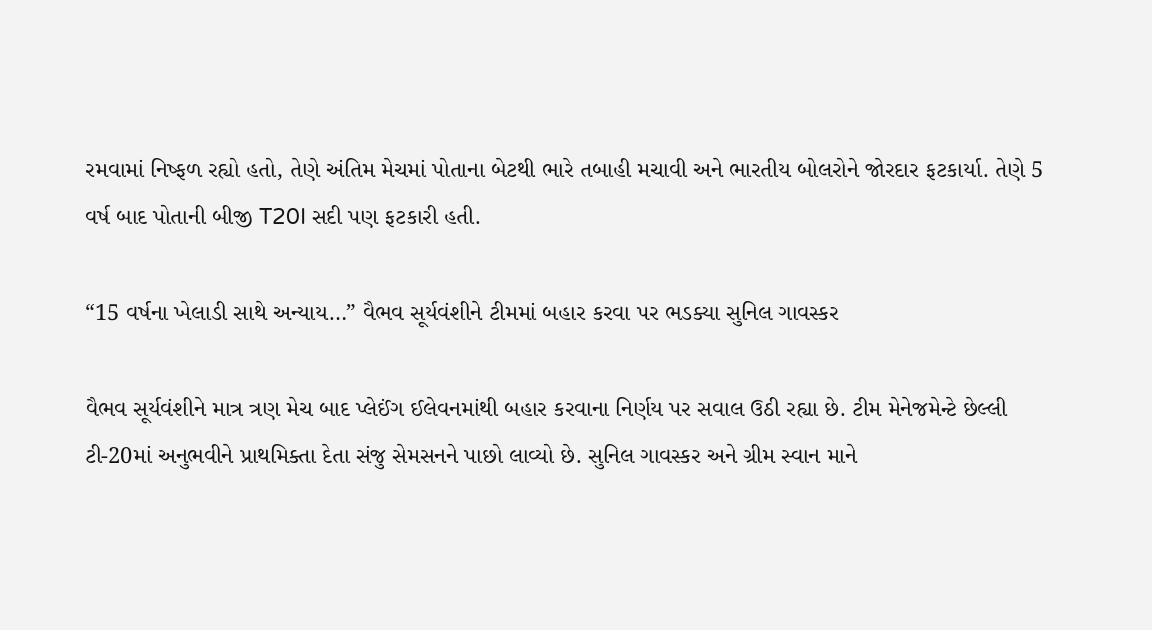રમવામાં નિષ્ફળ રહ્યો હતો, તેણે અંતિમ મેચમાં પોતાના બેટથી ભારે તબાહી મચાવી અને ભારતીય બોલરોને જોરદાર ફટકાર્યા. તેણે 5 વર્ષ બાદ પોતાની બીજી T20I સદી પણ ફટકારી હતી.

“15 વર્ષના ખેલાડી સાથે અન્યાય…” વૈભવ સૂર્યવંશીને ટીમમાં બહાર કરવા પર ભડક્યા સુનિલ ગાવસ્કર

વૈભવ સૂર્યવંશીને માત્ર ત્રણ મેચ બાદ પ્લેઈંગ ઈલેવનમાંથી બહાર કરવાના નિર્ણય પર સવાલ ઉઠી રહ્યા છે. ટીમ મેનેજમેન્ટે છેલ્લી ટી-20માં અનુભવીને પ્રાથમિક્તા દેતા સંજુ સેમસનને પાછો લાવ્યો છે. સુનિલ ગાવસ્કર અને ગ્રીમ સ્વાન માને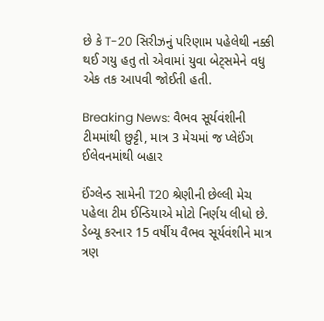છે કે T-20 સિરીઝનું પરિણામ પહેલેથી નક્કી થઈ ગયુ હતુ તો એવામાં યુવા બેટ્સમેને વધુ એક તક આપવી જોઈતી હતી.

Breaking News: વૈભવ સૂર્યવંશીની ટીમમાંથી છુટ્ટી, માત્ર 3 મેચમાં જ પ્લેઈંગ ઈલેવનમાંથી બહાર

ઈંગ્લેન્ડ સામેની T20 શ્રેણીની છેલ્લી મેચ પહેલા ટીમ ઈન્ડિયાએ મોટો નિર્ણય લીધો છે. ડેબ્યૂ કરનાર 15 વર્ષીય વૈભવ સૂર્યવંશીને માત્ર ત્રણ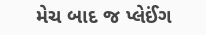મેચ બાદ જ પ્લેઈંગ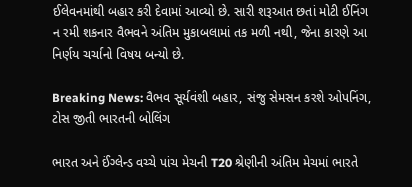ઈલેવનમાંથી બહાર કરી દેવામાં આવ્યો છે. સારી શરૂઆત છતાં મોટી ઈનિંગ ન રમી શકનાર વૈભવને અંતિમ મુકાબલામાં તક મળી નથી, જેના કારણે આ નિર્ણય ચર્ચાનો વિષય બન્યો છે.

Breaking News: વૈભવ સૂર્યવંશી બહાર, સંજુ સેમસન કરશે ઓપનિંગ, ટોસ જીતી ભારતની બોલિંગ

ભારત અને ઈંગ્લેન્ડ વચ્ચે પાંચ મેચની T20 શ્રેણીની અંતિમ મેચમાં ભારતે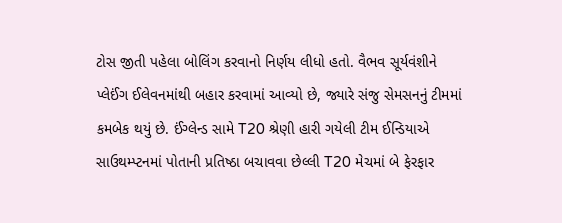ટોસ જીતી પહેલા બોલિંગ કરવાનો નિર્ણય લીધો હતો. વૈભવ સૂર્યવંશીને પ્લેઈંગ ઈલેવનમાંથી બહાર કરવામાં આવ્યો છે, જ્યારે સંજુ સેમસનનું ટીમમાં કમબેક થયું છે. ઈંગ્લેન્ડ સામે T20 શ્રેણી હારી ગયેલી ટીમ ઈન્ડિયાએ સાઉથમ્પ્ટનમાં પોતાની પ્રતિષ્ઠા બચાવવા છેલ્લી T20 મેચમાં બે ફેરફાર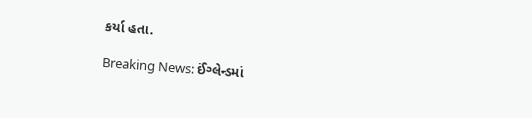કર્યા હતા.

Breaking News: ઈંગ્લેન્ડમાં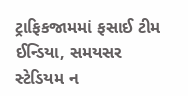ટ્રાફિકજામમાં ફસાઈ ટીમ ઈન્ડિયા, સમયસર સ્ટેડિયમ ન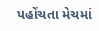પહોંચતા મેચમાં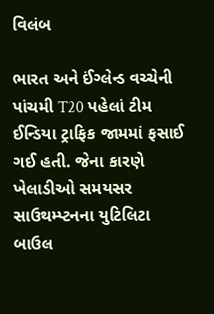વિલંબ

ભારત અને ઈંગ્લેન્ડ વચ્ચેની પાંચમી T20 પહેલાં ટીમ ઈન્ડિયા ટ્રાફિક જામમાં ફસાઈ ગઈ હતી. જેના કારણે ખેલાડીઓ સમયસર સાઉથમ્પ્ટનના યુટિલિટા બાઉલ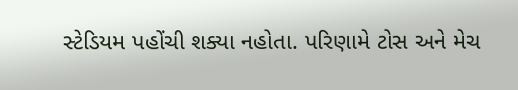સ્ટેડિયમ પહોંચી શક્યા નહોતા. પરિણામે ટોસ અને મેચ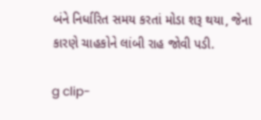બંને નિર્ધારિત સમય કરતાં મોડા શરૂ થયા, જેના કારણે ચાહકોને લાંબી રાહ જોવી પડી.

g clip-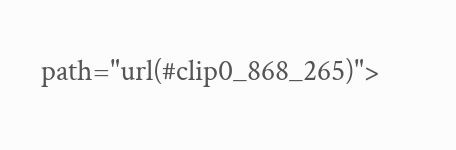path="url(#clip0_868_265)">